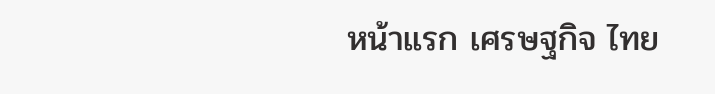หน้าแรก เศรษฐกิจ ไทย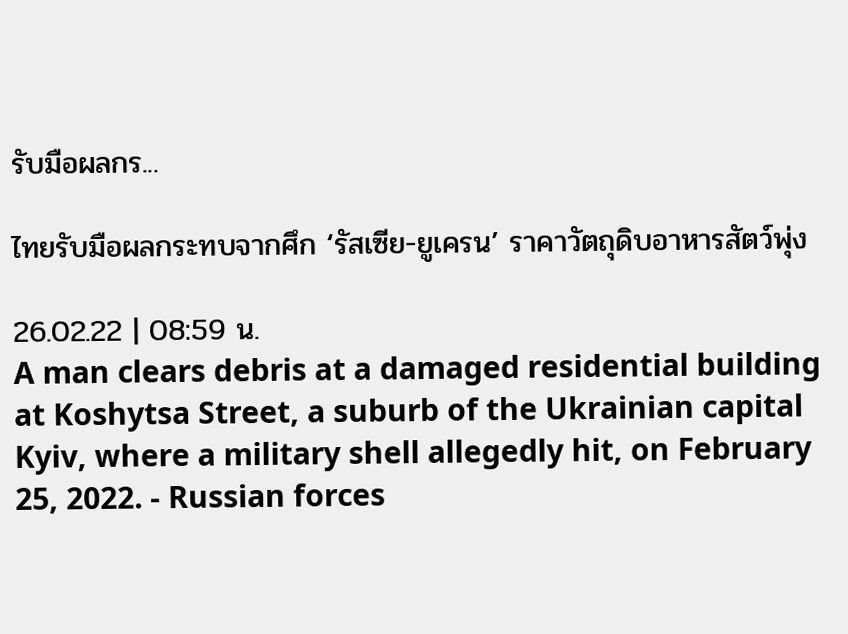รับมือผลกร...

ไทยรับมือผลกระทบจากศึก ‘รัสเซีย-ยูเครน’ ราคาวัตถุดิบอาหารสัตว์พุ่ง

26.02.22 | 08:59 น.
A man clears debris at a damaged residential building at Koshytsa Street, a suburb of the Ukrainian capital Kyiv, where a military shell allegedly hit, on February 25, 2022. - Russian forces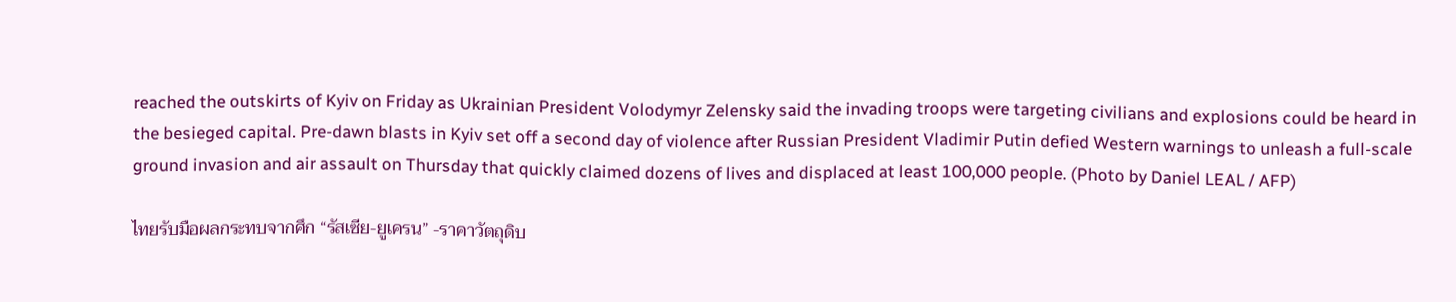reached the outskirts of Kyiv on Friday as Ukrainian President Volodymyr Zelensky said the invading troops were targeting civilians and explosions could be heard in the besieged capital. Pre-dawn blasts in Kyiv set off a second day of violence after Russian President Vladimir Putin defied Western warnings to unleash a full-scale ground invasion and air assault on Thursday that quickly claimed dozens of lives and displaced at least 100,000 people. (Photo by Daniel LEAL / AFP)

ไทยรับมือผลกระทบจากศึก “รัสเซีย-ยูเครน” -ราคาวัตถุดิบ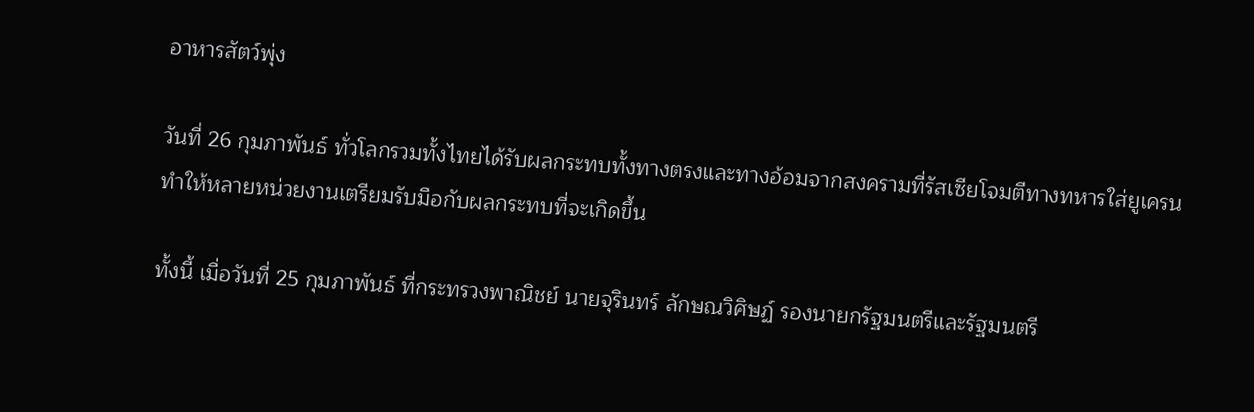อาหารสัตว์พุ่ง

วันที่ 26 กุมภาพันธ์ ทั่วโลกรวมทั้งไทยได้รับผลกระทบทั้งทางตรงและทางอ้อมจากสงครามที่รัสเซียโจมตีทางทหารใส่ยูเครน ทำให้หลายหน่วยงานเตรียมรับมือกับผลกระทบที่จะเกิดขึ้น

ทั้งนี้ เมื่อวันที่ 25 กุมภาพันธ์ ที่กระทรวงพาณิชย์ นายจุรินทร์ ลักษณวิศิษฏ์ รองนายกรัฐมนตรีและรัฐมนตรี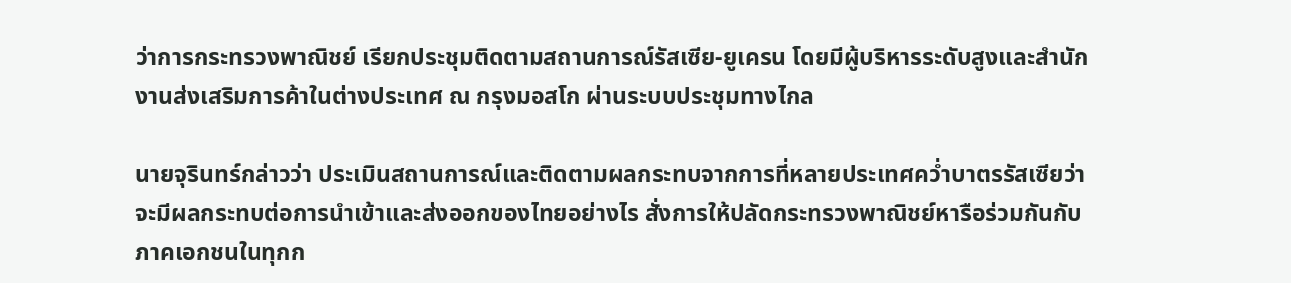ว่าการกระทรวงพาณิชย์ เรียกประชุมติดตามสถานการณ์รัสเซีย-ยูเครน โดยมีผู้บริหารระดับสูงและสำนักงานส่งเสริมการค้าในต่างประเทศ ณ กรุงมอสโก ผ่านระบบประชุมทางไกล

นายจุรินทร์กล่าวว่า ประเมินสถานการณ์และติดตามผลกระทบจากการที่หลายประเทศคว่ำบาตรรัสเซียว่าจะมีผลกระทบต่อการนำเข้าและส่งออกของไทยอย่างไร สั่งการให้ปลัดกระทรวงพาณิชย์หารือร่วมกันกับภาคเอกชนในทุกก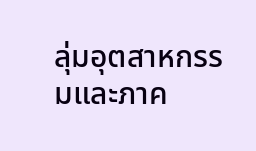ลุ่มอุตสาหกรรมและภาค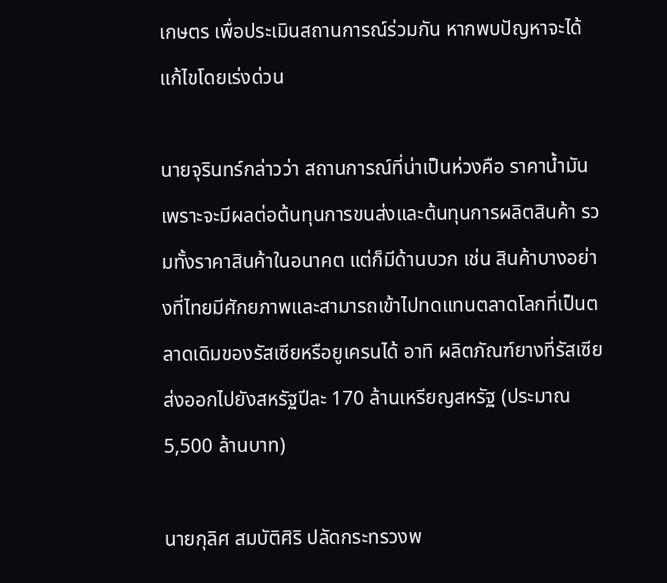เกษตร เพื่อประเมินสถานการณ์ร่วมกัน หากพบปัญหาจะได้แก้ไขโดยเร่งด่วน

นายจุรินทร์กล่าวว่า สถานการณ์ที่น่าเป็นห่วงคือ ราคาน้ำมัน เพราะจะมีผลต่อต้นทุนการขนส่งและต้นทุนการผลิตสินค้า รวมทั้งราคาสินค้าในอนาคต แต่ก็มีด้านบวก เช่น สินค้าบางอย่างที่ไทยมีศักยภาพและสามารถเข้าไปทดแทนตลาดโลกที่เป็นตลาดเดิมของรัสเซียหรือยูเครนได้ อาทิ ผลิตภัณฑ์ยางที่รัสเซียส่งออกไปยังสหรัฐปีละ 170 ล้านเหรียญสหรัฐ (ประมาณ 5,500 ล้านบาท)

นายกุลิศ สมบัติศิริ ปลัดกระทรวงพ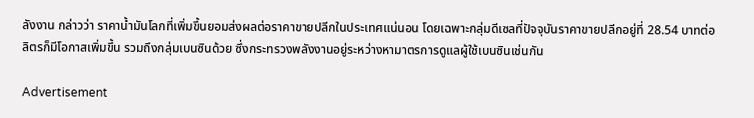ลังงาน กล่าวว่า ราคาน้ำมันโลกที่เพิ่มขึ้นยอมส่งผลต่อราคาขายปลีกในประเทศแน่นอน โดยเฉพาะกลุ่มดีเซลที่ปัจจุบันราคาขายปลีกอยู่ที่ 28.54 บาทต่อลิตรก็มีโอกาสเพิ่มขึ้น รวมถึงกลุ่มเบนซินด้วย ซึ่งกระทรวงพลังงานอยู่ระหว่างหามาตรการดูแลผู้ใช้เบนซินเช่นกัน

Advertisement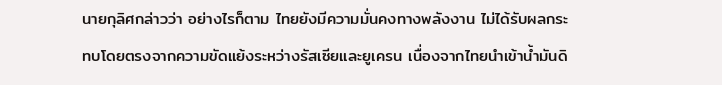นายกุลิศกล่าวว่า อย่างไรก็ตาม ไทยยังมีความมั่นคงทางพลังงาน ไม่ได้รับผลกระทบโดยตรงจากความขัดแย้งระหว่างรัสเซียและยูเครน เนื่องจากไทยนำเข้าน้ำมันดิ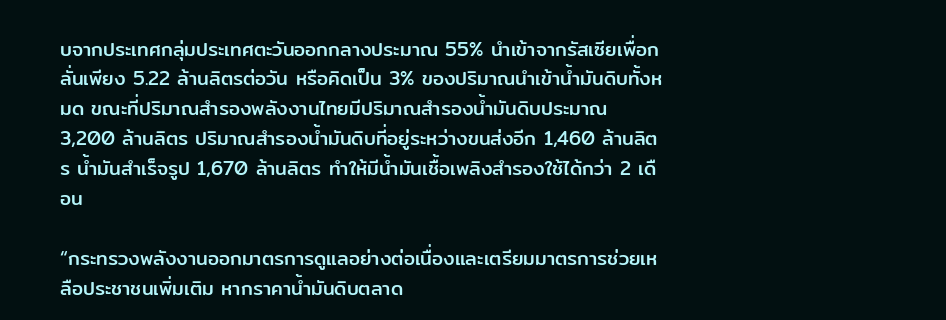บจากประเทศกลุ่มประเทศตะวันออกกลางประมาณ 55% นำเข้าจากรัสเซียเพื่อกลั่นเพียง 5.22 ล้านลิตรต่อวัน หรือคิดเป็น 3% ของปริมาณนำเข้าน้ำมันดิบทั้งหมด ขณะที่ปริมาณสำรองพลังงานไทยมีปริมาณสำรองน้ำมันดิบประมาณ 3,200 ล้านลิตร ปริมาณสำรองน้ำมันดิบที่อยู่ระหว่างขนส่งอีก 1,460 ล้านลิตร น้ำมันสำเร็จรูป 1,670 ล้านลิตร ทำให้มีน้ำมันเชื้อเพลิงสำรองใช้ได้กว่า 2 เดือน

“กระทรวงพลังงานออกมาตรการดูแลอย่างต่อเนื่องและเตรียมมาตรการช่วยเหลือประชาชนเพิ่มเติม หากราคาน้ำมันดิบตลาด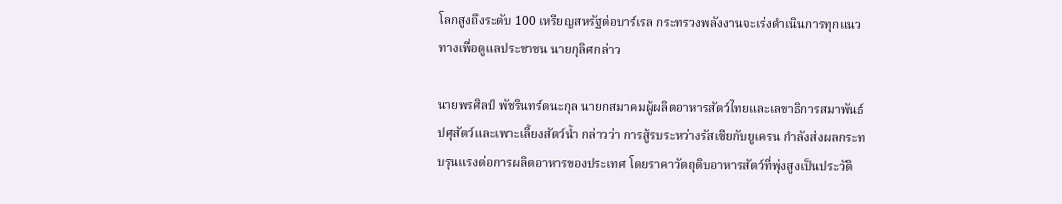โลกสูงถึงระดับ 100 เหรียญสหรัฐต่อบาร์เรล กระทรวงพลังงานจะเร่งดำเนินการทุกแนวทางเพื่อดูแลประชาชน นายกุลิศกล่าว

นายพรศิลป์ พัชรินทร์ตนะกุล นายกสมาคมผู้ผลิตอาหารสัตว์ไทยและเลขาธิการสมาพันธ์ปศุสัตว์และเพาะเลี้ยงสัตว์น้ำ กล่าวว่า การสู้รบระหว่างรัสเซียกับยูเครน กำลังส่งผลกระทบรุนแรงต่อการผลิตอาหารของประเทศ โดยราคาวัตถุดิบอาหารสัตว์ที่พุ่งสูงเป็นประวัติ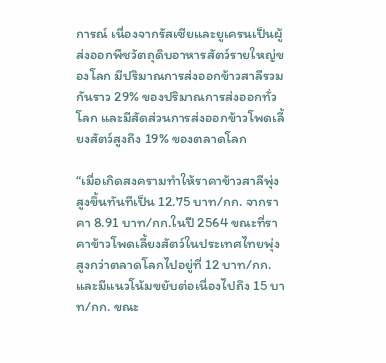การณ์ เนื่องจากรัสเซียและยูเครนเป็นผู้ส่งออกพืชวัตถุดิบอาหารสัตว์รายใหญ่ของโลก มีปริมาณการส่งออกข้าวสาลีรวมกันราว 29% ของปริมาณการส่งออกทั่วโลก และมีสัดส่วนการส่งออกข้าวโพดเลี้ยงสัตว์สูงถึง 19% ของตลาดโลก

“เมื่อเกิดสงครามทำให้ราคาข้าวสาลีพุ่งสูงขึ้นทันทีเป็น 12.75 บาท/กก. จากราคา 8.91 บาท/กก.ในปี 2564 ขณะที่ราคาข้าวโพดเลี้ยงสัตว์ในประเทศไทยพุ่งสูงกว่าตลาดโลกไปอยู่ที่ 12 บาท/กก. และมีแนวโน้มขยับต่อเนื่องไปถึง 15 บาท/กก. ขณะ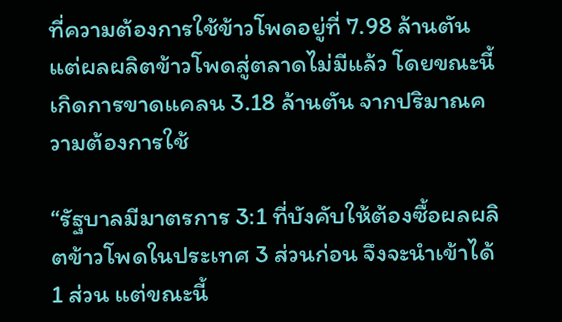ที่ความต้องการใช้ข้าวโพดอยู่ที่ 7.98 ล้านตัน แต่ผลผลิตข้าวโพดสู่ตลาดไม่มีแล้ว โดยขณะนี้เกิดการขาดแคลน 3.18 ล้านตัน จากปริมาณความต้องการใช้

“รัฐบาลมีมาตรการ 3:1 ที่บังคับให้ต้องซื้อผลผลิตข้าวโพดในประเทศ 3 ส่วนก่อน จึงจะนำเข้าได้ 1 ส่วน แต่ขณะนี้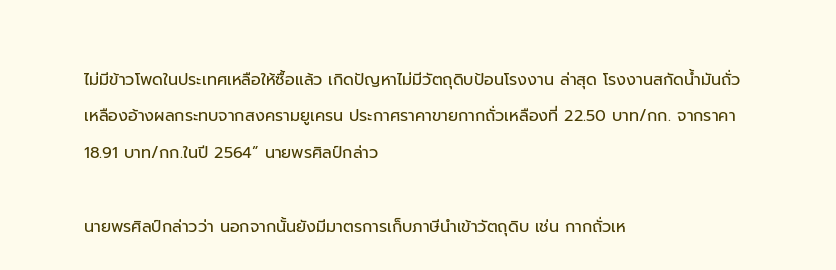ไม่มีข้าวโพดในประเทศเหลือให้ซื้อแล้ว เกิดปัญหาไม่มีวัตถุดิบป้อนโรงงาน ล่าสุด โรงงานสกัดน้ำมันถั่วเหลืองอ้างผลกระทบจากสงครามยูเครน ประกาศราคาขายกากถั่วเหลืองที่ 22.50 บาท/กก. จากราคา 18.91 บาท/กก.ในปี 2564” นายพรศิลป์กล่าว

นายพรศิลป์กล่าวว่า นอกจากนั้นยังมีมาตรการเก็บภาษีนำเข้าวัตถุดิบ เช่น กากถั่วเห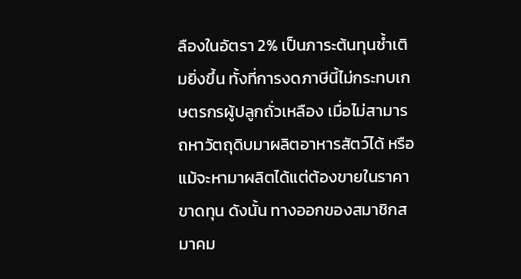ลืองในอัตรา 2% เป็นภาระต้นทุนซ้ำเติมยิ่งขึ้น ทั้งที่การงดภาษีนี้ไม่กระทบเกษตรกรผู้ปลูกถั่วเหลือง เมื่อไม่สามารถหาวัตถุดิบมาผลิตอาหารสัตว์ได้ หรือแม้จะหามาผลิตได้แต่ต้องขายในราคาขาดทุน ดังนั้น ทางออกของสมาชิกสมาคม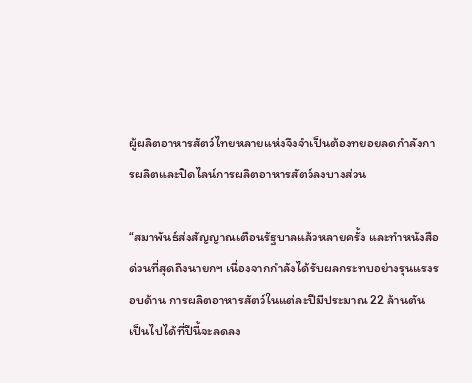ผู้ผลิตอาหารสัตว์ไทยหลายแห่งจึงจำเป็นต้องทยอยลดกำลังการผลิตและปิดไลน์การผลิตอาหารสัตว์ลงบางส่วน

“สมาพันธ์ส่งสัญญาณเตือนรัฐบาลแล้วหลายครั้ง และทำหนังสือด่วนที่สุดถึงนายกฯ เนื่องจากกำลังได้รับผลกระทบอย่างรุนแรงรอบด้าน การผลิตอาหารสัตว์ในแต่ละปีมีประมาณ 22 ล้านตัน เป็นไปได้ที่ปีนี้จะลดลง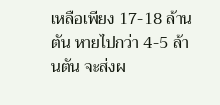เหลือเพียง 17-18 ล้านตัน หายไปกว่า 4-5 ล้านตัน จะส่งผ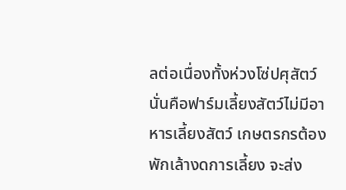ลต่อเนื่องทั้งห่วงโซ่ปศุสัตว์ นั่นคือฟาร์มเลี้ยงสัตว์ไม่มีอาหารเลี้ยงสัตว์ เกษตรกรต้องพักเล้างดการเลี้ยง จะส่ง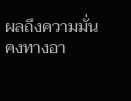ผลถึงความมั่นคงทางอา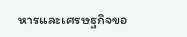หารและเศรษฐกิจขอ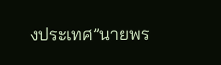งประเทศ”นายพร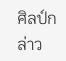ศิลป์กล่าว